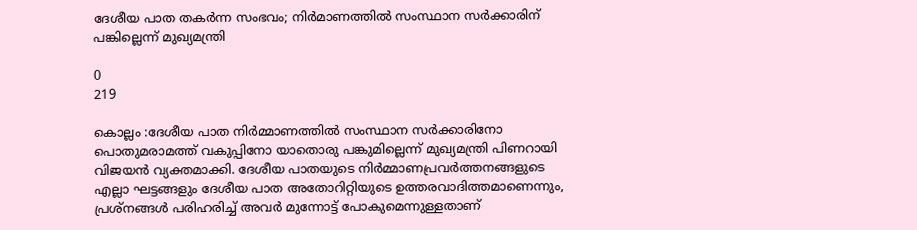ദേശീയ പാത തകർന്ന സംഭവം; നിര്‍മാണത്തിൽ സംസ്ഥാന സര്‍ക്കാരിന് പങ്കില്ലെന്ന് മുഖ്യമന്ത്രി

0
219

കൊല്ലം :ദേശീയ പാത നിർമ്മാണത്തിൽ സംസ്ഥാന സർക്കാരിനോ പൊതുമരാമത്ത് വകുപ്പിനോ യാതൊരു പങ്കുമില്ലെന്ന് മുഖ്യമന്ത്രി പിണറായി വിജയൻ വ്യക്തമാക്കി. ദേശീയ പാതയുടെ നിർമ്മാണപ്രവർത്തനങ്ങളുടെ എല്ലാ ഘട്ടങ്ങളും ദേശീയ പാത അതോറിറ്റിയുടെ ഉത്തരവാദിത്തമാണെന്നും, പ്രശ്നങ്ങൾ പരിഹരിച്ച് അവർ മുന്നോട്ട് പോകുമെന്നുള്ളതാണ്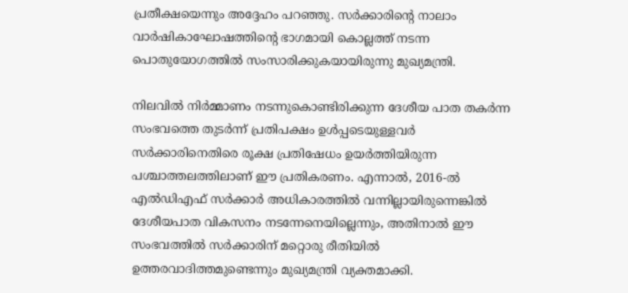പ്രതീക്ഷയെന്നും അദ്ദേഹം പറഞ്ഞു. സർക്കാരിന്റെ നാലാം വാർഷികാഘോഷത്തിന്റെ ഭാഗമായി കൊല്ലത്ത് നടന്ന പൊതുയോഗത്തിൽ സംസാരിക്കുകയായിരുന്നു മുഖ്യമന്ത്രി.

നിലവിൽ നിർമ്മാണം നടന്നുകൊണ്ടിരിക്കുന്ന ദേശീയ പാത തകർന്ന സംഭവത്തെ തുടർന്ന് പ്രതിപക്ഷം ഉൾപ്പടെയുള്ളവർ സർക്കാരിനെതിരെ രൂക്ഷ പ്രതിഷേധം ഉയർത്തിയിരുന്ന പശ്ചാത്തലത്തിലാണ് ഈ പ്രതികരണം. എന്നാൽ, 2016-ൽ എൽഡിഎഫ് സർക്കാർ അധികാരത്തിൽ വന്നില്ലായിരുന്നെങ്കിൽ ദേശീയപാത വികസനം നടന്നേനെയില്ലെന്നും, അതിനാൽ ഈ സംഭവത്തിൽ സർക്കാരിന് മറ്റൊരു രീതിയിൽ ഉത്തരവാദിത്തമുണ്ടെന്നും മുഖ്യമന്ത്രി വ്യക്തമാക്കി.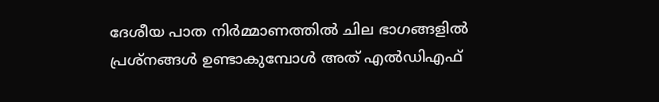ദേശീയ പാത നിർമ്മാണത്തിൽ ചില ഭാഗങ്ങളിൽ പ്രശ്നങ്ങൾ ഉണ്ടാകുമ്പോൾ അത് എൽഡിഎഫ്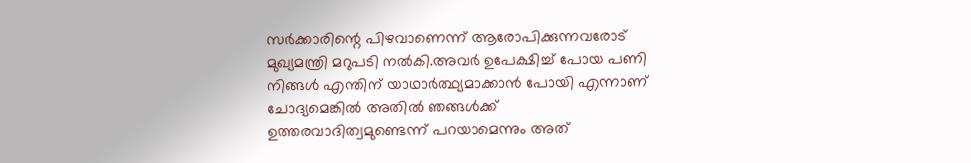സർക്കാരിന്റെ പിഴവാണെന്ന് ആരോപിക്കുന്നവരോട് മുഖ്യമന്ത്രി മറുപടി നൽകി.അവർ ഉപേക്ഷിച്ച് പോയ പണി നിങ്ങൾ എന്തിന് യാഥാർത്ഥ്യമാക്കാൻ പോയി എന്നാണ് ചോദ്യമെങ്കിൽ അതിൽ ഞങ്ങൾക്ക് ഉത്തരവാദിത്വമുണ്ടെന്ന് പറയാമെന്നും അത്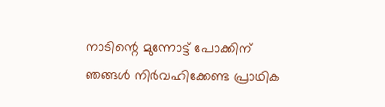നാടിന്റെ മുന്നോട്ട് പോക്കിന് ഞങ്ങൾ നിർവഹിക്കേണ്ട പ്രാഥിക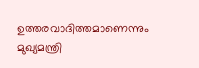ഉത്തരവാദിത്തമാണെന്നും മുഖ്യമന്ത്രി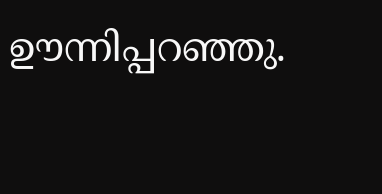ഊന്നിപ്പറഞ്ഞു.